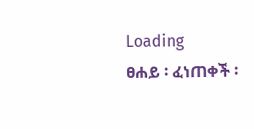Loading
ፀሐይ ፡ ፈነጠቀች ፡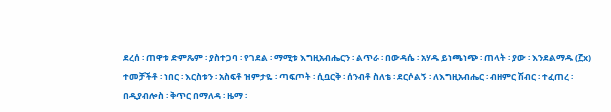ደረሰ ፡ ጠዋቱ ድምጼም ፡ ያስተጋባ ፡ የገደል ፡ ማሚቱ እግዚአብሔርን ፡ ልጥራ ፡ በውዳሴ ፡ አሃዱ ይነጫነጭ ፡ ጠላት ፡ ያው ፡ እንደልማዱ (፫x) ተመቻችቶ ፡ ነበር ፡ እርስቱን ፡ አስፍቶ ዝምታዬ ፡ ጣፍጦት ፡ ሲቧርቅ ፡ ሰንብቶ ስለቴ ፡ ደርሶልኝ ፡ ለእግዚአብሔር ፡ ብዘምር ሽብር ፡ ተፈጠረ ፡ በዲያብሎስ ፡ ቅጥር በማለዳ ፡ ዜማ ፡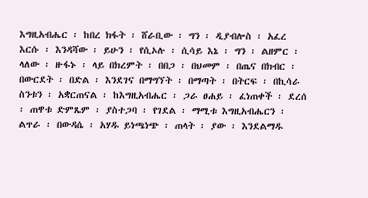እግዚአብሔር ፡ ከበረ ክፋት ፡ ሸራቢው ፡ ግን ፡ ዲያብሎስ ፡ አፈረ እርሱ ፡ እንዳሻው ፡ ይሁን ፡ የሲኦሉ ፡ ሲሳይ እኔ ፡ ግን ፡ ልዘምር ፡ ላለው ፡ ዙፋኑ ፡ ላይ በክረምት ፡ በበጋ ፡ በህመም ፡ በጤና በክብር ፡ በውርደት ፡ በድል ፡ እንደገና በማግኘት ፡ በማጣት ፡ በትርፍ ፡ በኪሳራ ስንቱን ፡ አቋርጠናል ፡ ከእግዚአብሔር ፡ ጋራ ፀሐይ ፡ ፈነጠቀች ፡ ደረሰ ፡ ጠዋቱ ድምጼም ፡ ያስተጋባ ፡ የገደል ፡ ማሚቱ እግዚአብሔርን ፡ ልጥራ ፡ በውዳሴ ፡ አሃዱ ይነጫነጭ ፡ ጠላት ፡ ያው ፡ እንደልማዱ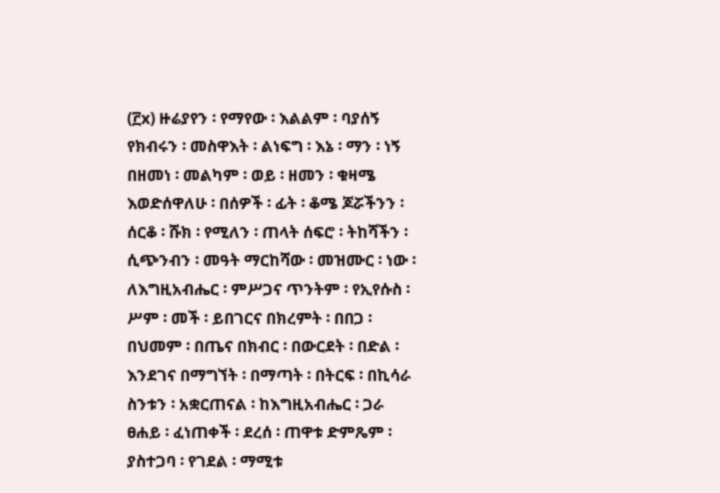(፫x) ዙሬያየን ፡ የማየው ፡ እልልም ፡ ባያሰኝ የክብሩን ፡ መስዋእት ፡ ልነፍግ ፡ እኔ ፡ ማን ፡ ነኝ በዘመነ ፡ መልካም ፡ ወይ ፡ ዘመን ፡ ቁዛሜ እወድሰዋለሁ ፡ በሰዎች ፡ ፊት ፡ ቆሜ ጆሯችንን ፡ ሰርቆ ፡ ሹክ ፡ የሚለን ፡ ጠላት ሰፍሮ ፡ ትከሻችን ፡ ሲጭንብን ፡ መዓት ማርከሻው ፡ መዝሙር ፡ ነው ፡ ለእግዚአብሔር ፡ ምሥጋና ጥንትም ፡ የኢየሱስ ፡ ሥም ፡ መች ፡ ይበገርና በክረምት ፡ በበጋ ፡ በህመም ፡ በጤና በክብር ፡ በውርደት ፡ በድል ፡ እንደገና በማግኘት ፡ በማጣት ፡ በትርፍ ፡ በኪሳራ ስንቱን ፡ አቋርጠናል ፡ ከእግዚአብሔር ፡ ጋራ ፀሐይ ፡ ፈነጠቀች ፡ ደረሰ ፡ ጠዋቱ ድምጼም ፡ ያስተጋባ ፡ የገደል ፡ ማሚቱ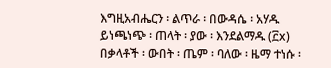እግዚአብሔርን ፡ ልጥራ ፡ በውዳሴ ፡ አሃዱ ይነጫነጭ ፡ ጠላት ፡ ያው ፡ እንደልማዱ (፫x) በቃላቶች ፡ ውበት ፡ ጤም ፡ ባለው ፡ ዜማ ተነሱ ፡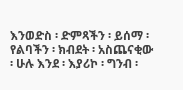እንወድስ ፡ ድምጻችን ፡ ይሰማ ፡ የልባችን ፡ ክብደት ፡ አስጨናቂው ፡ ሁሉ እንደ ፡ እያሪኮ ፡ ግንብ ፡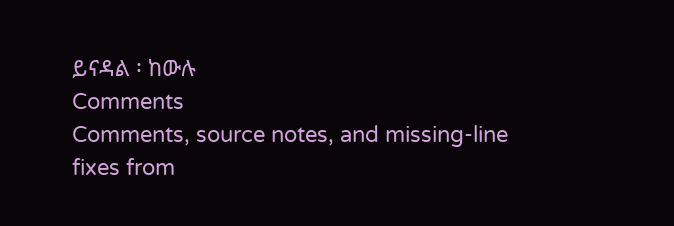ይናዳል ፡ ከውሉ
Comments
Comments, source notes, and missing-line fixes from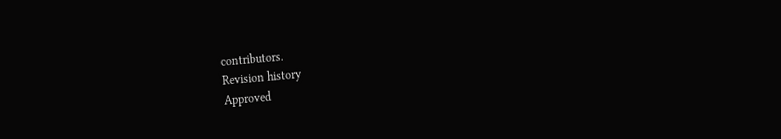contributors.
Revision history
Approved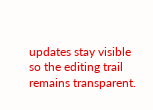updates stay visible so the editing trail remains transparent.